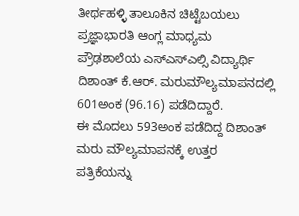ತೀರ್ಥಹಳ್ಳಿ ತಾಲೂಕಿನ ಚಿಟ್ಟೆಬಯಲು ಪ್ರಜ್ಞಾಭಾರತಿ ಆಂಗ್ಲ ಮಾಧ್ಯಮ ಪ್ರೌಢಶಾಲೆಯ ಎಸ್ಎಸ್ಎಲ್ಸಿ ವಿದ್ಯಾರ್ಥಿ ದಿಶಾಂತ್ ಕೆ.ಆರ್. ಮರುಮೌಲ್ಯಮಾಪನದಲ್ಲಿ 601ಅಂಕ (96.16) ಪಡೆದಿದ್ದಾರೆ.
ಈ ಮೊದಲು 593ಅಂಕ ಪಡೆದಿದ್ದ ದಿಶಾಂತ್ ಮರು ಮೌಲ್ಯಮಾಪನಕ್ಕೆ ಉತ್ತರ ಪತ್ರಿಕೆಯನ್ನು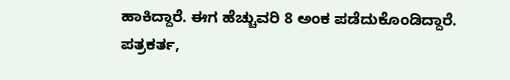ಹಾಕಿದ್ದಾರೆ. ಈಗ ಹೆಚ್ಚುವರಿ 8 ಅಂಕ ಪಡೆದುಕೊಂಡಿದ್ದಾರೆ. ಪತ್ರಕರ್ತ,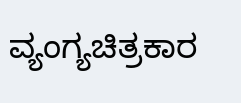ವ್ಯಂಗ್ಯಚಿತ್ರಕಾರ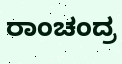ರಾಂಚಂದ್ರ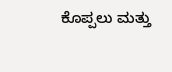ಕೊಪ್ಪಲು ಮತ್ತು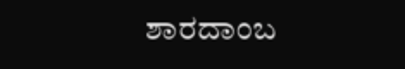ಶಾರದಾಂಬ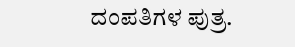ದಂಪತಿಗಳ ಪುತ್ರ.